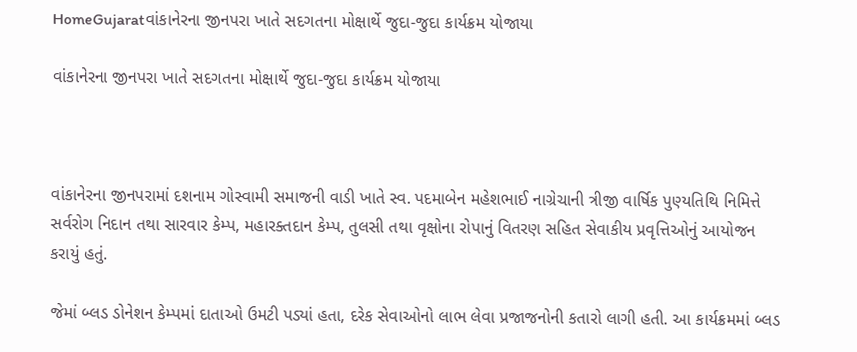HomeGujaratવાંકાનેરના જીનપરા ખાતે સદગતના મોક્ષાર્થે જુદા-જુદા કાર્યક્રમ યોજાયા

વાંકાનેરના જીનપરા ખાતે સદગતના મોક્ષાર્થે જુદા-જુદા કાર્યક્રમ યોજાયા



વાંકાનેરના જીનપરામાં દશનામ ગોસ્વામી સમાજની વાડી ખાતે સ્વ. પદમાબેન મહેશભાઈ નાગ્રેચાની ત્રીજી વાર્ષિક પુણ્યતિથિ નિમિત્તે સર્વરોગ નિદાન તથા સારવાર કેમ્પ, મહારક્તદાન કેમ્પ, તુલસી તથા વૃક્ષોના રોપાનું વિતરણ સહિત સેવાકીય પ્રવૃત્તિઓનું આયોજન કરાયું હતું.

જેમાં બ્લડ ડોનેશન કેમ્પમાં દાતાઓ ઉમટી પડ્યાં હતા, દરેક સેવાઓનો લાભ લેવા પ્રજાજનોની કતારો લાગી હતી. આ કાર્યક્રમમાં બ્લડ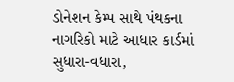ડોનેશન કેમ્પ સાથે પંથકના નાગરિકો માટે આધાર કાર્ડમાં સુધારા-વધારા,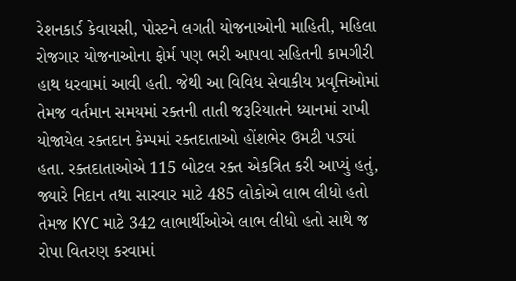રેશનકાર્ડ કેવાયસી, પોસ્ટને લગતી યોજનાઓની માહિતી, મહિલા રોજગાર યોજનાઓના ફોર્મ પણ ભરી આપવા સહિતની કામગીરી હાથ ધરવામાં આવી હતી. જેથી આ વિવિધ સેવાકીય પ્રવૃત્તિઓમાં તેમજ વર્તમાન સમયમાં રક્તની તાતી જરૂરિયાતને ધ્યાનમાં રાખી યોજાયેલ રક્તદાન કેમ્પમાં રક્તદાતાઓ હોંશભેર ઉમટી પડ્યાં હતા. રક્તદાતાઓએ 115 બોટલ રક્ત એકત્રિત કરી આપ્યું હતું, જ્યારે નિદાન તથા સારવાર માટે 485 લોકોએ લાભ લીધો હતો તેમજ KYC માટે 342 લાભાર્થીઓએ લાભ લીધો હતો સાથે જ રોપા વિતરણ કરવામાં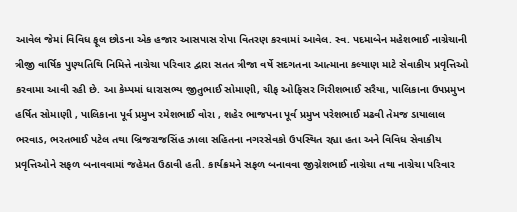આવેલ જેમાં વિવિધ ફૂલ છોડના એક હજાર આસપાસ રોપા વિતરણ કરવામાં આવેલ. સ્વ. પદમાબેન મહેશભાઈ નાગ્રેચાની ત્રીજી વાર્ષિક પુણ્યતિથિ નિમિત્તે નાગ્રેચા પરિવાર દ્વારા સતત ત્રીજા વર્ષે સદગતના આત્માના કલ્યાણ માટે સેવાકીય પ્રવૃત્તિઓ કરવામા આવી રહી છે. આ કેમ્પમાં ધારાસભ્ય જીતુભાઈ સોમાણી, ચીફ ઓફિસર ગિરીશભાઈ સરૈયા, પાલિકાના ઉપપ્રમુખ હર્ષિત સોમાણી , પાલિકાના પૂર્વ પ્રમુખ રમેશભાઈ વોરા , શહેર ભાજપના પૂર્વ પ્રમુખ પરેશભાઈ મઢવી તેમજ ડાયાલાલ ભરવાડ, ભરતભાઈ પટેલ તથા બ્રિજરાજસિંહ ઝાલા સહિતના નગરસેવકો ઉપસ્થિત રહ્યા હતા અને વિવિધ સેવાકીય પ્રવૃત્તિઓને સફળ બનાવવામાં જહેમત ઉઠાવી હતી. કાર્યક્રમને સફળ બનાવવા જીગ્નેશભાઈ નાગ્રેચા તથા નાગ્રેચા પરિવાર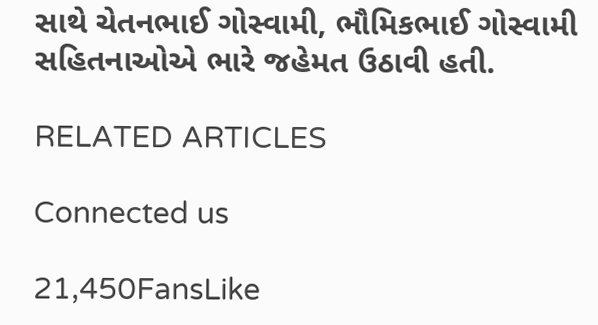સાથે ચેતનભાઈ ગોસ્વામી, ભૌમિકભાઈ ગોસ્વામી સહિતનાઓએ ભારે જહેમત ઉઠાવી હતી.

RELATED ARTICLES

Connected us

21,450FansLike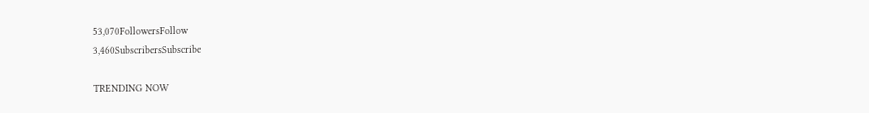53,070FollowersFollow
3,460SubscribersSubscribe

TRENDING NOW